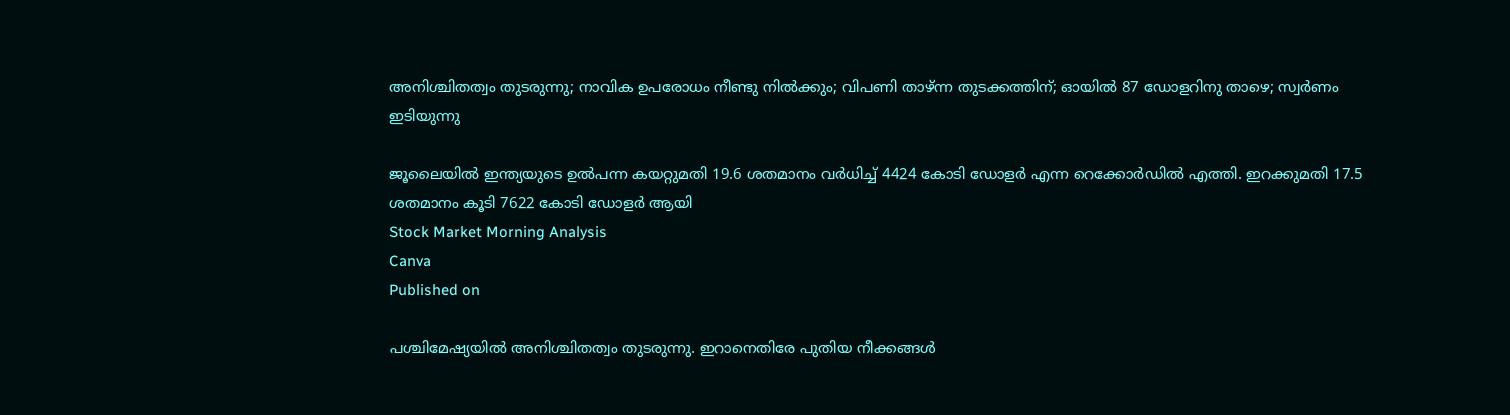അനിശ്ചിതത്വം തുടരുന്നു; നാവിക ഉപരോധം നീണ്ടു നിൽക്കും; വിപണി താഴ്ന്ന തുടക്കത്തിന്; ഓയിൽ 87 ഡോളറിനു താഴെ; സ്വർണം ഇടിയുന്നു

ജൂലൈയിൽ ഇന്ത്യയുടെ ഉൽപന്ന കയറ്റുമതി 19.6 ശതമാനം വർധിച്ച് 4424 കോടി ഡോളർ എന്ന റെക്കോർഡിൽ എത്തി. ഇറക്കുമതി 17.5 ശതമാനം കൂടി 7622 കോടി ഡോളർ ആയി
Stock Market Morning Analysis
Canva
Published on

പശ്ചിമേഷ്യയിൽ അനിശ്ചിതത്വം തുടരുന്നു. ഇറാനെതിരേ പുതിയ നീക്കങ്ങൾ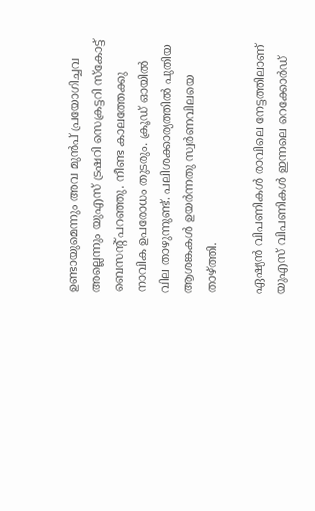ഉണ്ടായുമെന്നും അവ മുൻപ് പ്രയോഗിച്ചവ അല്ലെന്നും യുഎസ് ട്രഷറി സെക്രട്ടറി സ്കോട്ട് ബെസൻ്റ് പറഞ്ഞു. നീണ്ട കാലത്തേക്കു നാവിക ഉപരോധം തുടരും. ക്രൂഡ് ഓയിൽ വില താഴുന്നുണ്ട്. പലിശക്കാര്യത്തിൽ പുതിയ ആശങ്കകൾ ഉയർന്നതു സ്വർണവിലയെ താഴ്‌ത്തി.

ഏഷ്യൻ വിപണികൾ രാവിലെ നേട്ടത്തിലാണ് യുഎസ് വിപണികൾ ഇന്നലെ റെക്കോർഡ്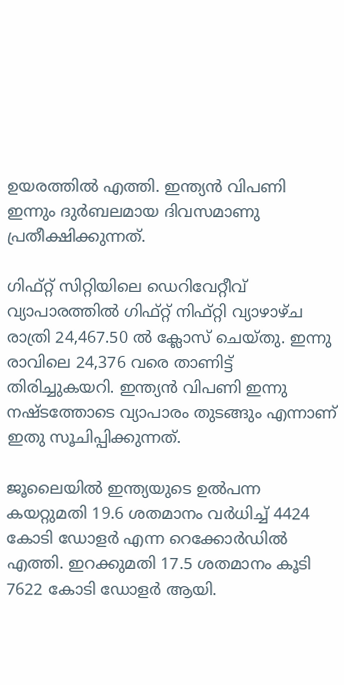ഉയരത്തിൽ എത്തി. ഇന്ത്യൻ വിപണി ഇന്നും ദുർബലമായ ദിവസമാണു പ്രതീക്ഷിക്കുന്നത്.

ഗിഫ്റ്റ് സിറ്റിയിലെ ഡെറിവേറ്റീവ് വ്യാപാരത്തിൽ ഗിഫ്റ്റ് നിഫ്റ്റി വ്യാഴാഴ്ച രാത്രി 24,467.50 ൽ ക്ലോസ് ചെയ്തു. ഇന്നു രാവിലെ 24,376 വരെ താണിട്ട് തിരിച്ചുകയറി. ഇന്ത്യൻ വിപണി ഇന്നു നഷ്ടത്തോടെ വ്യാപാരം തുടങ്ങും എന്നാണ് ഇതു സൂചിപ്പിക്കുന്നത്.

ജൂലൈയിൽ ഇന്ത്യയുടെ ഉൽപന്ന കയറ്റുമതി 19.6 ശതമാനം വർധിച്ച് 4424 കോടി ഡോളർ എന്ന റെക്കോർഡിൽ എത്തി. ഇറക്കുമതി 17.5 ശതമാനം കൂടി 7622 കോടി ഡോളർ ആയി.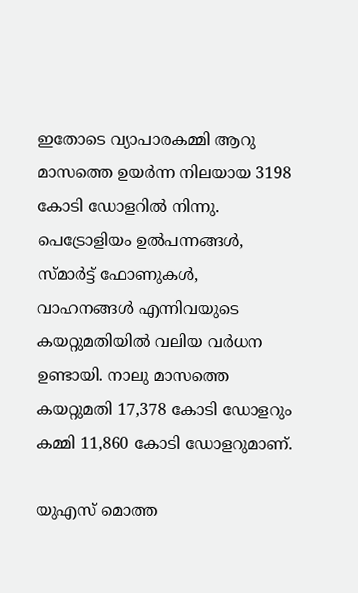ഇതോടെ വ്യാപാരകമ്മി ആറു മാസത്തെ ഉയർന്ന നിലയായ 3198 കോടി ഡോളറിൽ നിന്നു. പെട്രോളിയം ഉൽപന്നങ്ങൾ, സ്മാർട്ട് ഫോണുകൾ, വാഹനങ്ങൾ എന്നിവയുടെ കയറ്റുമതിയിൽ വലിയ വർധന ഉണ്ടായി. നാലു മാസത്തെ കയറ്റുമതി 17,378 കോടി ഡോളറും കമ്മി 11,860 കോടി ഡോളറുമാണ്.

യുഎസ് മൊത്ത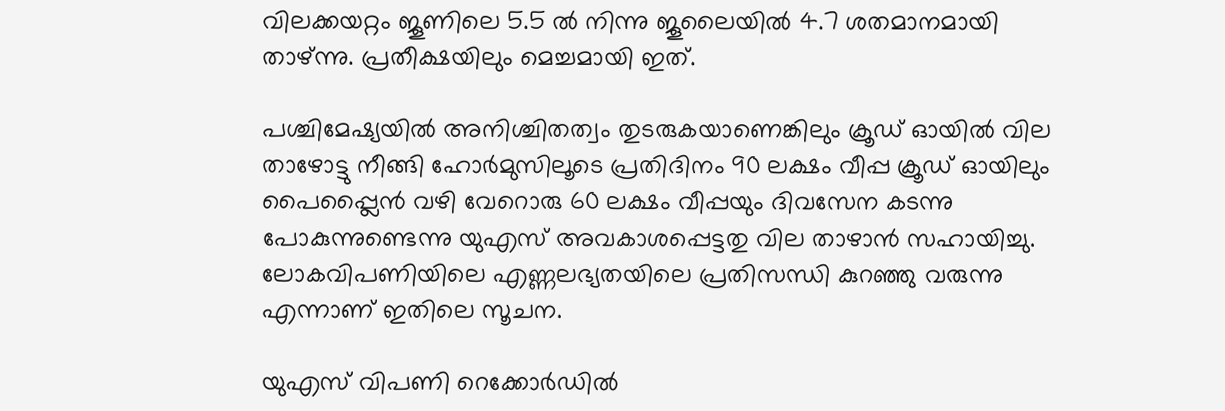വിലക്കയറ്റം ജൂണിലെ 5.5 ൽ നിന്നു ജൂലൈയിൽ 4.7 ശതമാനമായി താഴ്ന്നു. പ്രതീക്ഷയിലും മെച്ചമായി ഇത്.

പശ്ചിമേഷ്യയിൽ അനിശ്ചിതത്വം തുടരുകയാണെങ്കിലും ക്രൂഡ് ഓയിൽ വില താഴോട്ടു നീങ്ങി ഹോർമുസിലൂടെ പ്രതിദിനം 90 ലക്ഷം വീപ്പ ക്രൂഡ് ഓയിലും പൈപ്പ്ലൈൻ വഴി വേറൊരു 60 ലക്ഷം വീപ്പയും ദിവസേന കടന്നു പോകുന്നുണ്ടെന്നു യുഎസ് അവകാശപ്പെട്ടതു വില താഴാൻ സഹായിച്ചു. ലോകവിപണിയിലെ എണ്ണലഭ്യതയിലെ പ്രതിസന്ധി കുറഞ്ഞു വരുന്നു എന്നാണ് ഇതിലെ സൂചന.

യുഎസ് വിപണി റെക്കോർഡിൽ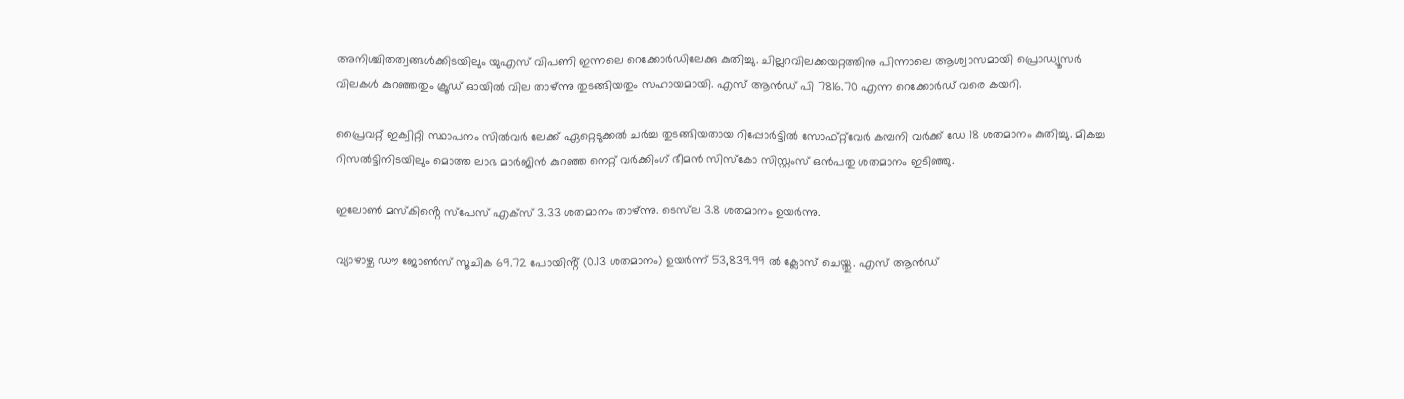അനിശ്ചിതത്വങ്ങൾക്കിടയിലും യുഎസ് വിപണി ഇന്നലെ റെക്കോർഡിലേക്കു കുതിച്ചു. ചില്ലറവിലക്കയറ്റത്തിനു പിന്നാലെ ആശ്വാസമായി പ്രൊഡ്യൂസർ വിലകൾ കുറഞ്ഞതും ക്രൂഡ് ഓയിൽ വില താഴ്ന്നു തുടങ്ങിയതും സഹായമായി. എസ് ആൻഡ് പി 7816.70 എന്ന റെക്കോർഡ് വരെ കയറി.

പ്രൈവറ്റ് ഇക്വിറ്റി സ്ഥാപനം സിൽവർ ലേക്ക് ഏറ്റെടുക്കൽ ചർച്ച തുടങ്ങിയതായ റിപ്പോർട്ടിൽ സോഫ്റ്റ്‌വേർ കമ്പനി വർക്ക് ഡേ 18 ശതമാനം കുതിച്ചു. മികച്ച റിസൽട്ടിനിടയിലും മൊത്ത ലാഭ മാർജിൻ കുറഞ്ഞ നെറ്റ് വർക്കിംഗ് ഭീമൻ സിസ്‌കോ സിസ്റ്റംസ് ഒൻപതു ശതമാനം ഇടിഞ്ഞു.

ഇലോൺ മസ്കിൻ്റെ സ്പേസ് എക്സ് 3.33 ശതമാനം താഴ്ന്നു. ടെസ്‌ല 3.8 ശതമാനം ഉയർന്നു.

വ്യാഴാഴ്ച ഡൗ ജോൺസ് സൂചിക 69.72 പോയിൻ്റ് (0.13 ശതമാനം) ഉയർന്ന് 53,839.99 ൽ ക്ലോസ് ചെയ്തു. എസ് ആൻഡ്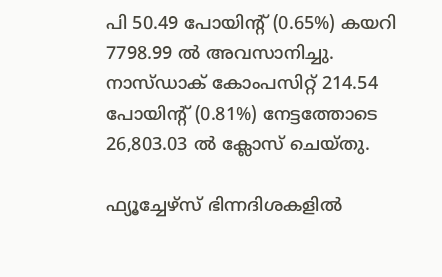പി 50.49 പോയിൻ്റ് (0.65%) കയറി 7798.99 ൽ അവസാനിച്ചു. നാസ്ഡാക് കോംപസിറ്റ് 214.54 പോയിൻ്റ് (0.81%) നേട്ടത്തോടെ 26,803.03 ൽ ക്ലോസ് ചെയ്തു.

ഫ്യൂച്ചേഴ്സ് ഭിന്നദിശകളിൽ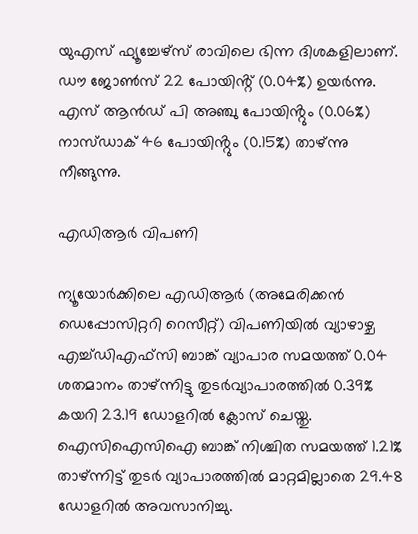യുഎസ് ഫ്യൂച്ചേഴ്സ് രാവിലെ ഭിന്ന ദിശകളിലാണ്. ഡൗ ജോൺസ് 22 പോയിൻ്റ് (0.04%) ഉയർന്നു. എസ് ആൻഡ് പി അഞ്ചു പോയിൻ്റും (0.06%) നാസ്ഡാക് 46 പോയിൻ്റും (0.15%) താഴ്ന്നു നീങ്ങുന്നു.

എഡിആർ വിപണി

ന്യൂയോർക്കിലെ എഡിആർ (അമേരിക്കൻ ഡെപ്പോസിറ്ററി റെസീറ്റ്) വിപണിയിൽ വ്യാഴാഴ്ച എച്ച്ഡിഎഫ്സി ബാങ്ക് വ്യാപാര സമയത്ത് 0.04 ശതമാനം താഴ്ന്നിട്ടു തുടർവ്യാപാരത്തിൽ 0.39% കയറി 23.19 ഡോളറിൽ ക്ലോസ് ചെയ്തു. ഐസിഐസിഐ ബാങ്ക് നിശ്ചിത സമയത്ത് 1.21% താഴ്ന്നിട്ട് തുടർ വ്യാപാരത്തിൽ മാറ്റമില്ലാതെ 29.48 ഡോളറിൽ അവസാനിച്ചു.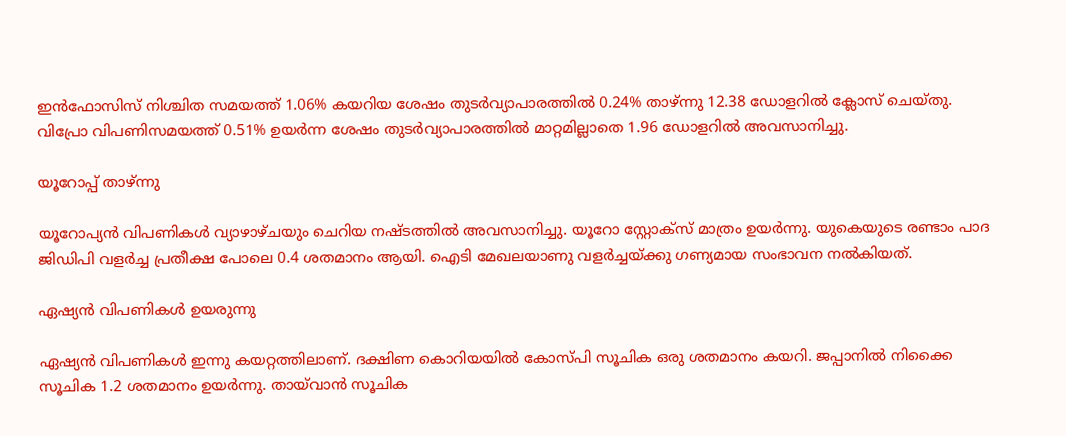ഇൻഫോസിസ് നിശ്ചിത സമയത്ത് 1.06% കയറിയ ശേഷം തുടർവ്യാപാരത്തിൽ 0.24% താഴ്ന്നു 12.38 ഡോളറിൽ ക്ലോസ് ചെയ്തു. വിപ്രോ വിപണിസമയത്ത് 0.51% ഉയർന്ന ശേഷം തുടർവ്യാപാരത്തിൽ മാറ്റമില്ലാതെ 1.96 ഡോളറിൽ അവസാനിച്ചു.

യൂറോപ്പ് താഴ്ന്നു

യൂറോപ്യൻ വിപണികൾ വ്യാഴാഴ്ചയും ചെറിയ നഷ്‌ടത്തിൽ അവസാനിച്ചു. യൂറോ സ്റ്റോക്സ് മാത്രം ഉയർന്നു. യുകെയുടെ രണ്ടാം പാദ ജിഡിപി വളർച്ച പ്രതീക്ഷ പോലെ 0.4 ശതമാനം ആയി. ഐടി മേഖലയാണു വളർച്ചയ്ക്കു ഗണ്യമായ സംഭാവന നൽകിയത്.

ഏഷ്യൻ വിപണികൾ ഉയരുന്നു

ഏഷ്യൻ വിപണികൾ ഇന്നു കയറ്റത്തിലാണ്. ദക്ഷിണ കൊറിയയിൽ കോസ്‌പി സൂചിക ഒരു ശതമാനം കയറി. ജപ്പാനിൽ നിക്കൈ സൂചിക 1.2 ശതമാനം ഉയർന്നു. തായ്‌വാൻ സൂചിക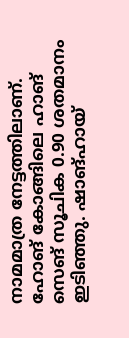നാമമാത്ര നേട്ടത്തിലാണ്. ഹോങ് കോങ്ങിലെ ഹാങ് സെങ് സൂചിക 0.90 ശതമാനം ഇടിഞ്ഞു. ഷാങ്ഹായ്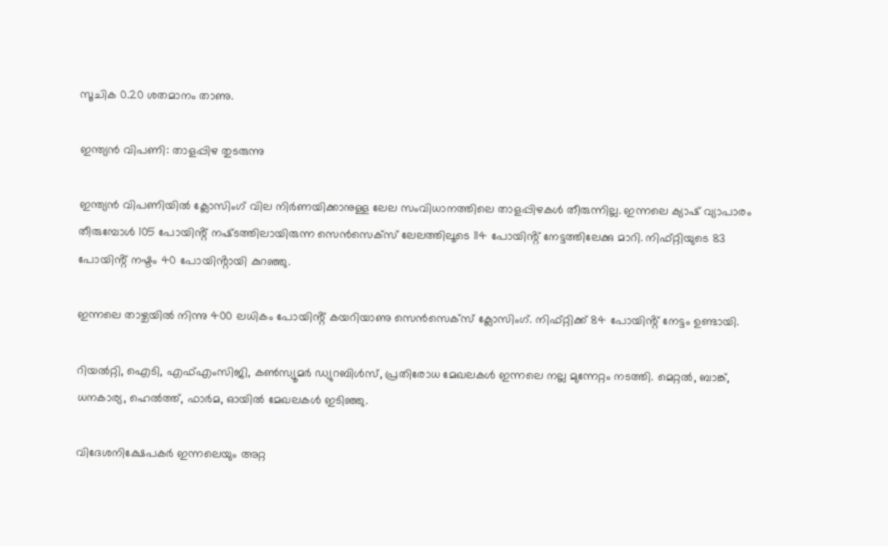സൂചിക 0.20 ശതമാനം താണു.

ഇന്ത്യൻ വിപണി: താളപ്പിഴ തുടരുന്നു

ഇന്ത്യൻ വിപണിയിൽ ക്ലോസിംഗ് വില നിർണയിക്കാനുള്ള ലേല സംവിധാനത്തിലെ താളപ്പിഴകൾ തീരുന്നില്ല. ഇന്നലെ ക്യാഷ് വ്യാപാരം തീരുമ്പോൾ 105 പോയിൻ്റ് നഷ്‌ടത്തിലായിരുന്ന സെൻസെക്സ് ലേലത്തിലൂടെ 114 പോയിൻ്റ് നേട്ടത്തിലേക്കു മാറി. നിഫ്റ്റിയുടെ 83 പോയിൻ്റ് നഷ്ടം 40 പോയിൻ്റായി കുറഞ്ഞു.

ഇന്നലെ താഴ്ചയിൽ നിന്നു 400 ലധികം പോയിൻ്റ് കയറിയാണു സെൻസെക്സ് ക്ലോസിംഗ്. നിഫ്റ്റിക്ക് 84 പോയിൻ്റ് നേട്ടം ഉണ്ടായി.

റിയൽറ്റി, ഐടി, എഫ്എംസിജി, കൺസ്യൂമർ ഡ്യുറബിൾസ്, പ്രതിരോധ മേഖലകൾ ഇന്നലെ നല്ല മുന്നേറ്റം നടത്തി. മെറ്റൽ, ബാങ്ക്, ധനകാര്യ, ഹെൽത്ത്, ഫാർമ, ഓയിൽ മേഖലകൾ ഇടിഞ്ഞു.

വിദേശനിക്ഷേപകർ ഇന്നലെയും അറ്റ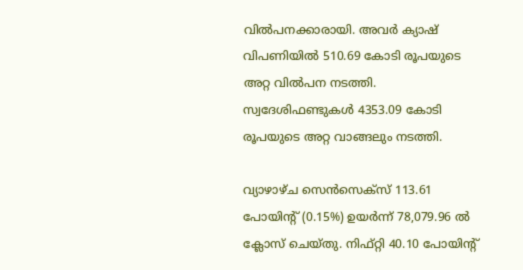വിൽപനക്കാരായി. അവർ ക്യാഷ് വിപണിയിൽ 510.69 കോടി രൂപയുടെ അറ്റ വിൽപന നടത്തി. സ്വദേശിഫണ്ടുകൾ 4353.09 കോടി രൂപയുടെ അറ്റ വാങ്ങലും നടത്തി.

വ്യാഴാഴ്ച സെൻസെക്‌സ് 113.61 പോയിൻ്റ് (0.15%) ഉയർന്ന് 78,079.96 ൽ ക്ലോസ് ചെയ്തു. നിഫ്റ്റി 40.10 പോയിൻ്റ്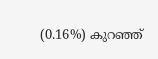(0.16%) കുറഞ്ഞ്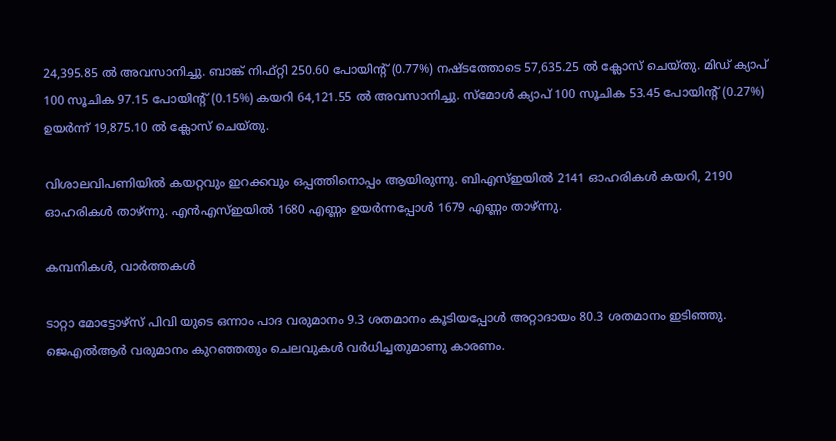24,395.85 ൽ അവസാനിച്ചു. ബാങ്ക് നിഫ്റ്റി 250.60 പോയിൻ്റ് (0.77%) നഷ്‌ടത്തോടെ 57,635.25 ൽ ക്ലോസ് ചെയ്തു. മിഡ് ക്യാപ് 100 സൂചിക 97.15 പോയിൻ്റ് (0.15%) കയറി 64,121.55 ൽ അവസാനിച്ചു. സ്മോൾ ക്യാപ് 100 സൂചിക 53.45 പോയിൻ്റ് (0.27%) ഉയർന്ന് 19,875.10 ൽ ക്ലോസ് ചെയ്തു.

വിശാലവിപണിയിൽ കയറ്റവും ഇറക്കവും ഒപ്പത്തിനൊപ്പം ആയിരുന്നു. ബിഎസ്ഇയിൽ 2141 ഓഹരികൾ കയറി, 2190 ഓഹരികൾ താഴ്ന്നു. എൻഎസ്ഇയിൽ 1680 എണ്ണം ഉയർന്നപ്പോൾ 1679 എണ്ണം താഴ്ന്നു.

കമ്പനികൾ, വാർത്തകൾ

ടാറ്റാ മോട്ടോഴ്സ് പിവി യുടെ ഒന്നാം പാദ വരുമാനം 9.3 ശതമാനം കൂടിയപ്പോൾ അറ്റാദായം 80.3 ശതമാനം ഇടിഞ്ഞു. ജെഎൽആർ വരുമാനം കുറഞ്ഞതും ചെലവുകൾ വർധിച്ചതുമാണു കാരണം.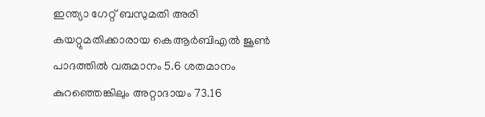ഇന്ത്യാ ഗേറ്റ് ബസുമതി അരി കയറ്റുമതിക്കാരായ കെആർബിഎൽ ജൂൺ പാദത്തിൽ വരുമാനം 5.6 ശതമാനം കുറഞ്ഞെങ്കിലും അറ്റാദായം 73.16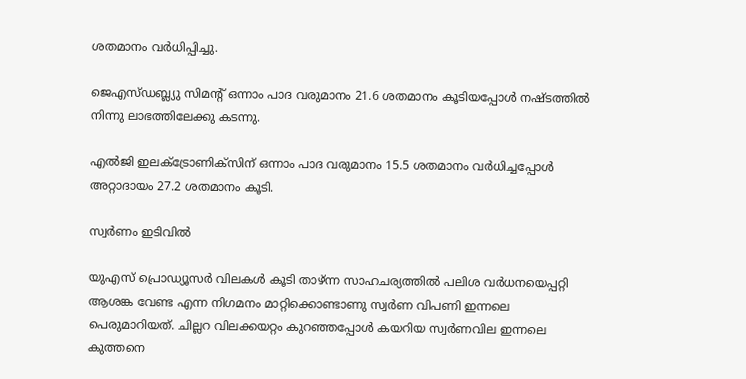ശതമാനം വർധിപ്പിച്ചു.

ജെഎസ്ഡബ്ല്യു സിമൻ്റ് ഒന്നാം പാദ വരുമാനം 21.6 ശതമാനം കൂടിയപ്പോൾ നഷ്‌ടത്തിൽ നിന്നു ലാഭത്തിലേക്കു കടന്നു.

എൽജി ഇലക്ട്രോണിക്സിന് ഒന്നാം പാദ വരുമാനം 15.5 ശതമാനം വർധിച്ചപ്പോൾ അറ്റാദായം 27.2 ശതമാനം കൂടി.

സ്വർണം ഇടിവിൽ

യുഎസ് പ്രൊഡ്യൂസർ വിലകൾ കൂടി താഴ്ന്ന സാഹചര്യത്തിൽ പലിശ വർധനയെപ്പറ്റി ആശങ്ക വേണ്ട എന്ന നിഗമനം മാറ്റിക്കൊണ്ടാണു സ്വർണ വിപണി ഇന്നലെ പെരുമാറിയത്. ചില്ലറ വിലക്കയറ്റം കുറഞ്ഞപ്പോൾ കയറിയ സ്വർണവില ഇന്നലെ കുത്തനെ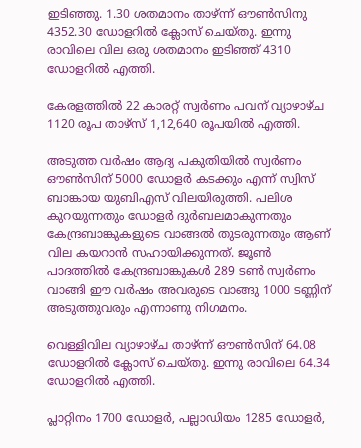ഇടിഞ്ഞു. 1.30 ശതമാനം താഴ്‌ന്ന് ഔൺസിനു 4352.30 ഡോളറിൽ ക്ലോസ് ചെയ്തു. ഇന്നു രാവിലെ വില ഒരു ശതമാനം ഇടിഞ്ഞ് 4310 ഡോളറിൽ എത്തി.

കേരളത്തിൽ 22 കാരറ്റ് സ്വർണം പവന് വ്യാഴാഴ്ച 1120 രൂപ താഴ്‌സ് 1,12,640 രൂപയിൽ എത്തി.

അടുത്ത വർഷം ആദ്യ പകുതിയിൽ സ്വർണം ഔൺസിന് 5000 ഡോളർ കടക്കും എന്ന് സ്വിസ് ബാങ്കായ യുബിഎസ് വിലയിരുത്തി. പലിശ കുറയുന്നതും ഡോളർ ദുർബലമാകുന്നതും കേന്ദ്രബാങ്കുകളുടെ വാങ്ങൽ തുടരുന്നതും ആണ് വില കയറാൻ സഹായിക്കുന്നത്. ജൂൺ പാദത്തിൽ കേന്ദ്രബാങ്കുകൾ 289 ടൺ സ്വർണം വാങ്ങി ഈ വർഷം അവരുടെ വാങ്ങു 1000 ടണ്ണിന് അടുത്തുവരും എന്നാണു നിഗമനം.

വെള്ളിവില വ്യാഴാഴ്ച താഴ്‌ന്ന് ഔൺസിന് 64.08 ഡോളറിൽ ക്ലോസ് ചെയ്തു. ഇന്നു രാവിലെ 64.34 ഡോളറിൽ എത്തി.

പ്ലാറ്റിനം 1700 ഡോളർ, പല്ലാഡിയം 1285 ഡോളർ,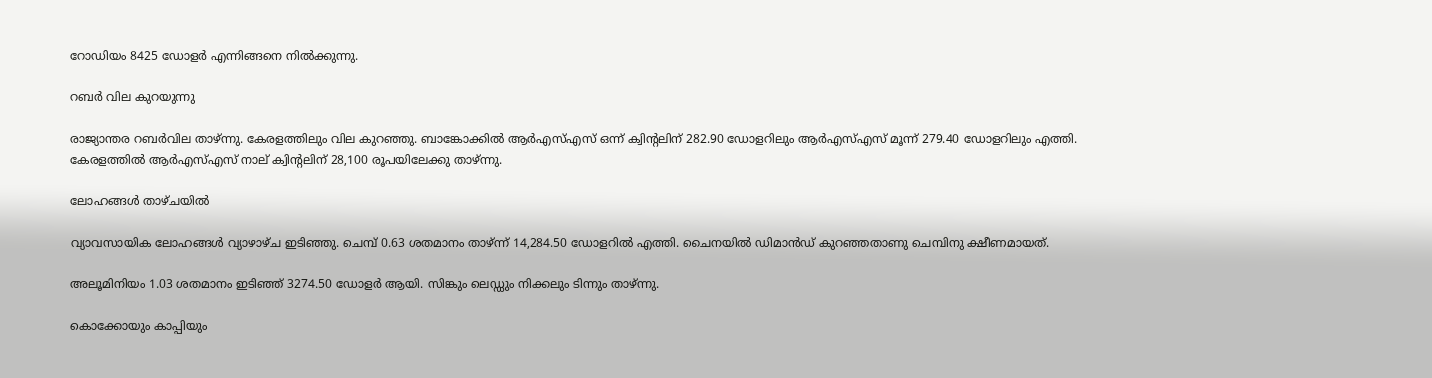റോഡിയം 8425 ഡോളർ എന്നിങ്ങനെ നിൽക്കുന്നു.

റബർ വില കുറയുന്നു

രാജ്യാന്തര റബർവില താഴ്‌ന്നു. കേരളത്തിലും വില കുറഞ്ഞു. ബാങ്കോക്കിൽ ആർഎസ്എസ് ഒന്ന് ക്വിൻ്റലിന് 282.90 ഡോളറിലും ആർഎസ്എസ് മൂന്ന് 279.40 ഡോളറിലും എത്തി. കേരളത്തിൽ ആർഎസ്എസ് നാല് ക്വിൻ്റലിന് 28,100 രൂപയിലേക്കു താഴ്ന്നു.

ലോഹങ്ങൾ താഴ്ചയിൽ

വ്യാവസായിക ലോഹങ്ങൾ വ്യാഴാഴ്ച ഇടിഞ്ഞു. ചെമ്പ് 0.63 ശതമാനം താഴ്ന്ന് 14,284.50 ഡോളറിൽ എത്തി. ചൈനയിൽ ഡിമാൻഡ് കുറഞ്ഞതാണു ചെമ്പിനു ക്ഷീണമായത്.

അലൂമിനിയം 1.03 ശതമാനം ഇടിഞ്ഞ് 3274.50 ഡോളർ ആയി. സിങ്കും ലെഡ്ഡും നിക്കലും ടിന്നും താഴ്ന്നു.

കൊക്കോയും കാപ്പിയും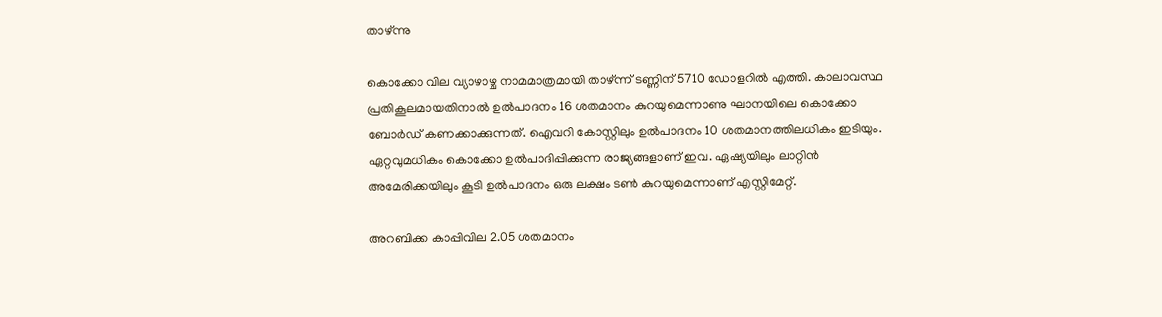താഴ്ന്നു

കൊക്കോ വില വ്യാഴാഴ്ച നാമമാത്രമായി താഴ്‌ന്ന് ടണ്ണിന് 5710 ഡോളറിൽ എത്തി. കാലാവസ്ഥ പ്രതികൂലമായതിനാൽ ഉൽപാദനം 16 ശതമാനം കുറയുമെന്നാണു ഘാനയിലെ കൊക്കോ ബോർഡ് കണക്കാക്കുന്നത്. ഐവറി കോസ്റ്റിലും ഉൽപാദനം 10 ശതമാനത്തിലധികം ഇടിയും. ഏറ്റവുമധികം കൊക്കോ ഉൽപാദിപ്പിക്കുന്ന രാജ്യങ്ങളാണ് ഇവ. ഏഷ്യയിലും ലാറ്റിൻ അമേരിക്കയിലും കൂടി ഉൽപാദനം ഒരു ലക്ഷം ടൺ കുറയുമെന്നാണ് എസ്റ്റിമേറ്റ്.

അറബിക്ക കാപ്പിവില 2.05 ശതമാനം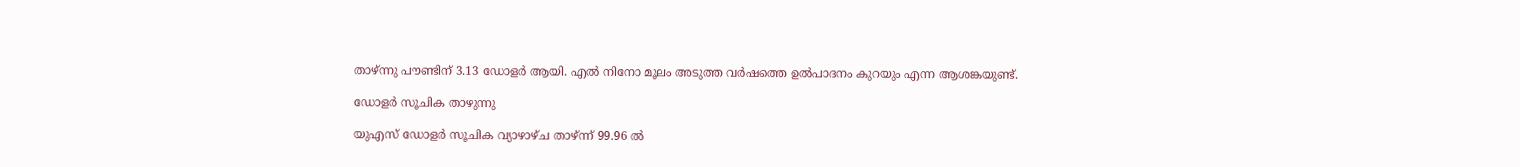താഴ്ന്നു പൗണ്ടിന് 3.13 ഡോളർ ആയി. എൽ നിനോ മൂലം അടുത്ത വർഷത്തെ ഉൽപാദനം കുറയും എന്ന ആശങ്കയുണ്ട്.

ഡോളർ സൂചിക താഴുന്നു

യുഎസ് ഡോളർ സൂചിക വ്യാഴാഴ്ച താഴ്ന്ന് 99.96 ൽ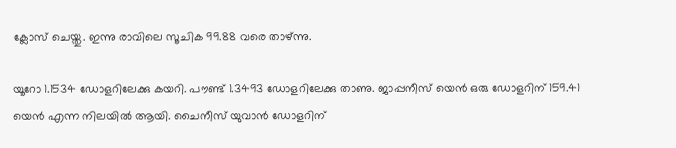ക്ലോസ് ചെയ്തു. ഇന്നു രാവിലെ സൂചിക 99.88 വരെ താഴ്ന്നു.

യൂറോ 1.1534 ഡോളറിലേക്കു കയറി. പൗണ്ട് 1.3493 ഡോളറിലേക്കു താണു. ജാപ്പനീസ് യെൻ ഒരു ഡോളറിന് 159.41 യെൻ എന്ന നിലയിൽ ആയി. ചൈനീസ് യുവാൻ ഡോളറിന്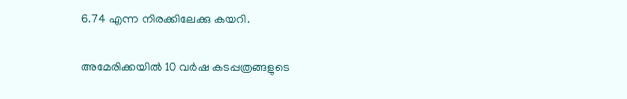6.74 എന്ന നിരക്കിലേക്കു കയറി.

അമേരിക്കയിൽ 10 വർഷ കടപ്പത്രങ്ങളുടെ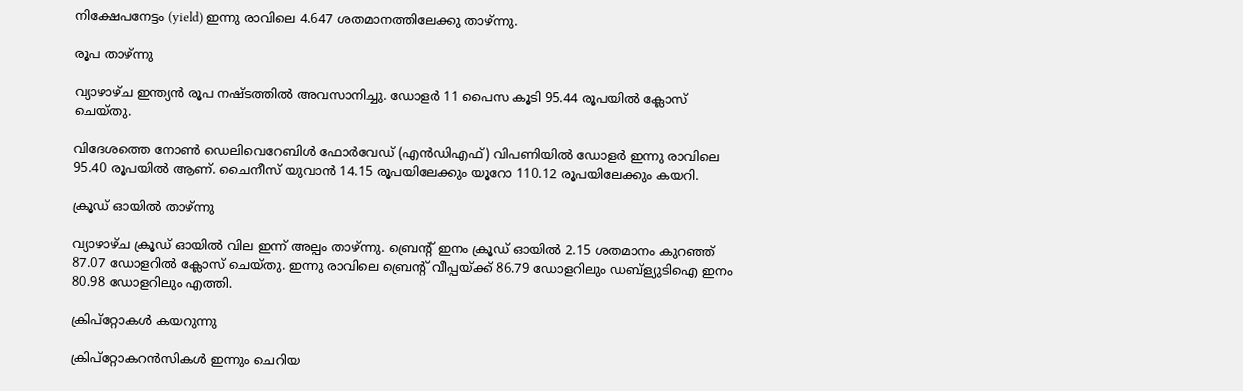നിക്ഷേപനേട്ടം (yield) ഇന്നു രാവിലെ 4.647 ശതമാനത്തിലേക്കു താഴ്‌ന്നു.

രൂപ താഴ്ന്നു

വ്യാഴാഴ്ച ഇന്ത്യൻ രൂപ നഷ്ടത്തിൽ അവസാനിച്ചു. ഡോളർ 11 പൈസ കൂടി 95.44 രൂപയിൽ ക്ലോസ് ചെയ്തു.

വിദേശത്തെ നോൺ ഡെലിവെറേബിൾ ഫോർവേഡ് (എൻഡിഎഫ്) വിപണിയിൽ ഡോളർ ഇന്നു രാവിലെ 95.40 രൂപയിൽ ആണ്. ചൈനീസ് യുവാൻ 14.15 രൂപയിലേക്കും യൂറോ 110.12 രൂപയിലേക്കും കയറി.

ക്രൂഡ് ഓയിൽ താഴ്ന്നു

വ്യാഴാഴ്ച ക്രൂഡ് ഓയിൽ വില ഇന്ന് അല്പം താഴ്ന്നു. ബ്രെൻ്റ് ഇനം ക്രൂഡ് ഓയിൽ 2.15 ശതമാനം കുറഞ്ഞ് 87.07 ഡോളറിൽ ക്ലോസ് ചെയ്തു. ഇന്നു രാവിലെ ബ്രെൻ്റ് വീപ്പയ്ക്ക് 86.79 ഡോളറിലും ഡബ്ള്യുടിഐ ഇനം 80.98 ഡോളറിലും എത്തി.

ക്രിപ്റ്റോകൾ കയറുന്നു

ക്രിപ്റ്റോകറൻസികൾ ഇന്നും ചെറിയ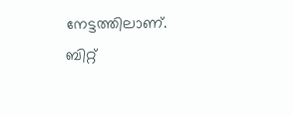നേട്ടത്തിലാണ്. ബിറ്റ്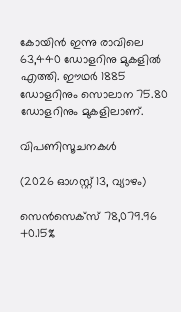കോയിൻ ഇന്നു രാവിലെ 63,440 ഡോളറിനു മുകളിൽ എത്തി. ഈഥർ 1885 ഡോളറിനും സൊലാന 75.80 ഡോളറിനും മുകളിലാണ്.

വിപണിസൂചനകൾ

(2026 ഓഗസ്റ്റ് 13, വ്യാഴം)

സെൻസെക്സ് 78,079.96 +0.15%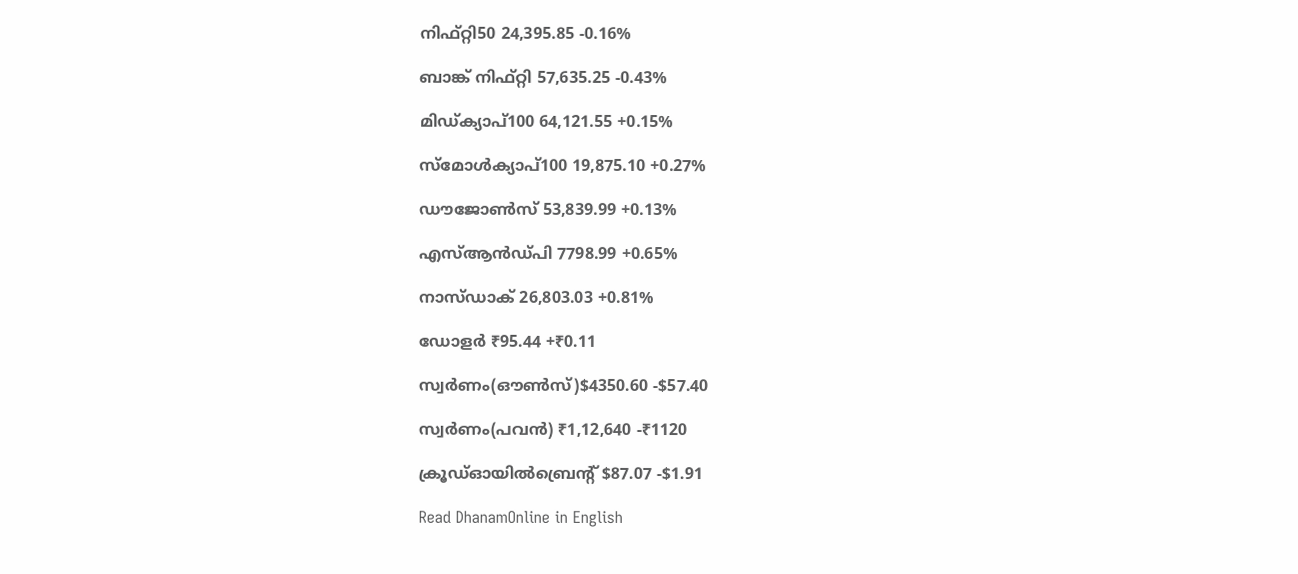നിഫ്റ്റി50 24,395.85 -0.16%

ബാങ്ക് നിഫ്റ്റി 57,635.25 -0.43%

മിഡ്ക്യാപ്100 64,121.55 +0.15%

സ്മോൾക്യാപ്100 19,875.10 +0.27%

ഡൗജോൺസ് 53,839.99 +0.13%

എസ്ആൻഡ്പി 7798.99 +0.65%

നാസ്ഡാക് 26,803.03 +0.81%

ഡോളർ ₹95.44 +₹0.11

സ്വർണം(ഔൺസ്)$4350.60 -$57.40

സ്വർണം(പവൻ) ₹1,12,640 -₹1120

ക്രൂഡ്ഓയിൽബ്രെൻ്റ് $87.07 -$1.91

Read DhanamOnline in English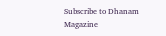Subscribe to Dhanam Magazine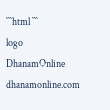```html ```
logo
DhanamOnline
dhanamonline.com